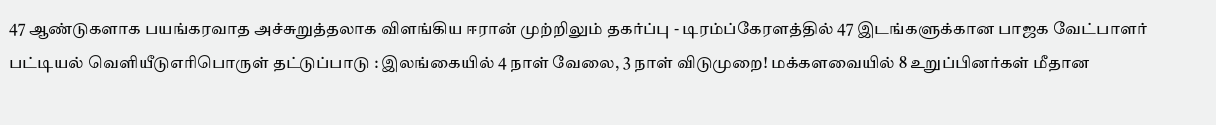47 ஆண்டுகளாக பயங்கரவாத அச்சுறுத்தலாக விளங்கிய ஈரான் முற்றிலும் தகர்ப்பு - டிரம்ப்கேரளத்தில் 47 இடங்களுக்கான பாஜக வேட்பாளர் பட்டியல் வெளியீடுஎரிபொருள் தட்டுப்பாடு : இலங்கையில் 4 நாள் வேலை, 3 நாள் விடுமுறை! மக்களவையில் 8 உறுப்பினர்கள் மீதான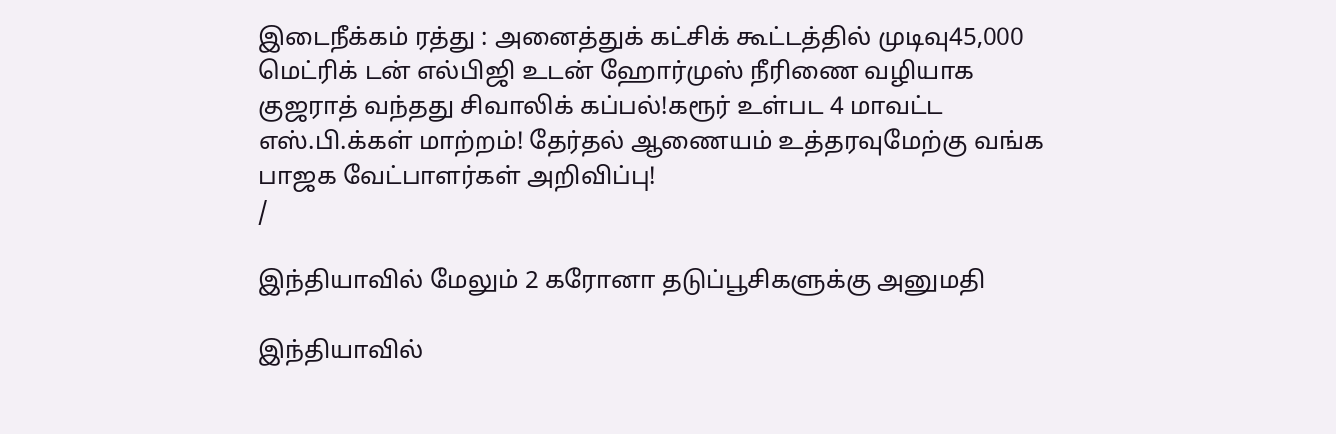இடைநீக்கம் ரத்து : அனைத்துக் கட்சிக் கூட்டத்தில் முடிவு45,000 மெட்ரிக் டன் எல்பிஜி உடன் ஹோர்முஸ் நீரிணை வழியாக குஜராத் வந்தது சிவாலிக் கப்பல்!கரூர் உள்பட 4 மாவட்ட எஸ்.பி.க்கள் மாற்றம்! தேர்தல் ஆணையம் உத்தரவுமேற்கு வங்க பாஜக வேட்பாளர்கள் அறிவிப்பு!
/

இந்தியாவில் மேலும் 2 கரோனா தடுப்பூசிகளுக்கு அனுமதி

இந்தியாவில்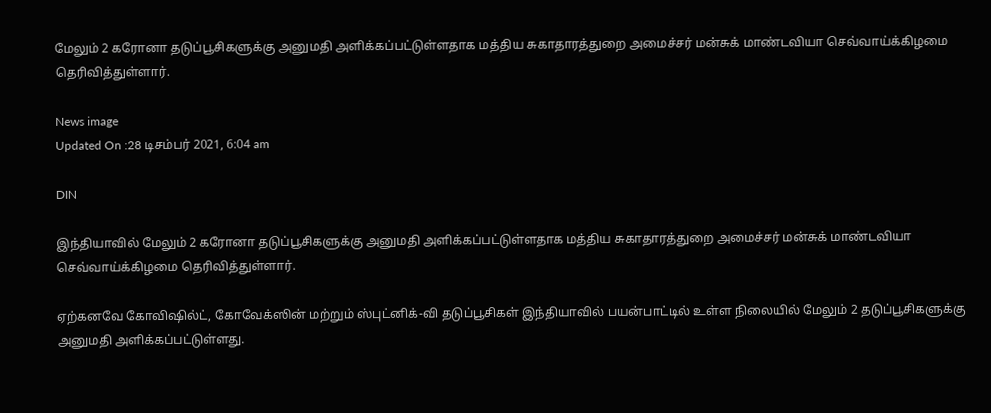மேலும் 2 கரோனா தடுப்பூசிகளுக்கு அனுமதி அளிக்கப்பட்டுள்ளதாக மத்திய சுகாதாரத்துறை அமைச்சர் மன்சுக் மாண்டவியா செவ்வாய்க்கிழமை தெரிவித்துள்ளார்.

News image
Updated On :28 டிசம்பர் 2021, 6:04 am

DIN

இந்தியாவில் மேலும் 2 கரோனா தடுப்பூசிகளுக்கு அனுமதி அளிக்கப்பட்டுள்ளதாக மத்திய சுகாதாரத்துறை அமைச்சர் மன்சுக் மாண்டவியா செவ்வாய்க்கிழமை தெரிவித்துள்ளார்.

ஏற்கனவே கோவிஷில்ட், கோவேக்ஸின் மற்றும் ஸ்புட்னிக்-வி தடுப்பூசிகள் இந்தியாவில் பயன்பாட்டில் உள்ள நிலையில் மேலும் 2 தடுப்பூசிகளுக்கு அனுமதி அளிக்கப்பட்டுள்ளது.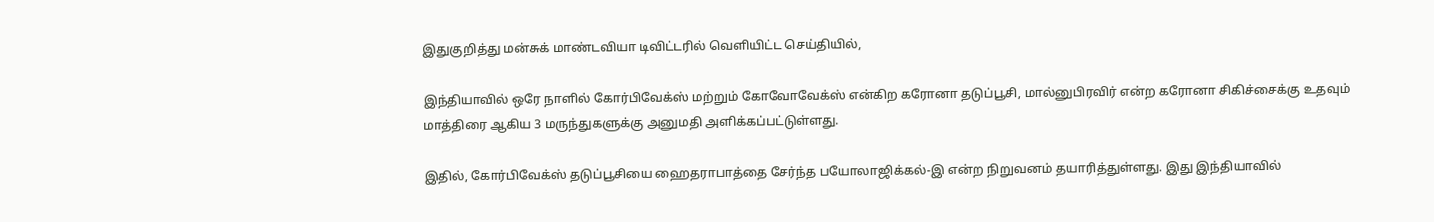இதுகுறித்து மன்சுக் மாண்டவியா டிவிட்டரில் வெளியிட்ட செய்தியில்,

இந்தியாவில் ஒரே நாளில் கோர்பிவேக்ஸ் மற்றும் கோவோவேக்ஸ் என்கிற கரோனா தடுப்பூசி, மால்னுபிரவிர் என்ற கரோனா சிகிச்சைக்கு உதவும் மாத்திரை ஆகிய 3 மருந்துகளுக்கு அனுமதி அளிக்கப்பட்டுள்ளது.

இதில், கோர்பிவேக்ஸ் தடுப்பூசியை ஹைதராபாத்தை சேர்ந்த பயோலாஜிக்கல்-இ என்ற நிறுவனம் தயாரித்துள்ளது. இது இந்தியாவில்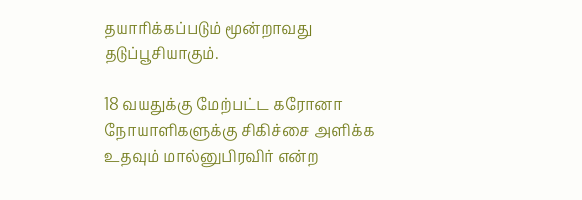தயாரிக்கப்படும் மூன்றாவது தடுப்பூசியாகும்.

18 வயதுக்கு மேற்பட்ட கரோனா நோயாளிகளுக்கு சிகிச்சை அளிக்க உதவும் மால்னுபிரவிர் என்ற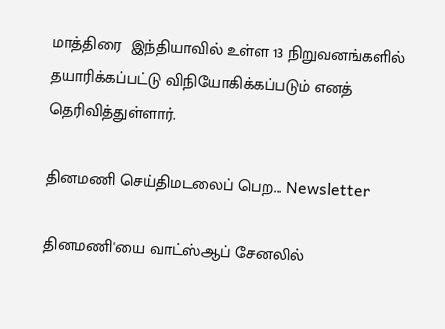மாத்திரை  இந்தியாவில் உள்ள 13 நிறுவனங்களில் தயாரிக்கப்பட்டு விநியோகிக்கப்படும் எனத் தெரிவித்துள்ளார்.

தினமணி செய்திமடலைப் பெற... Newsletter

தினமணி'யை வாட்ஸ்ஆப் சேனலில்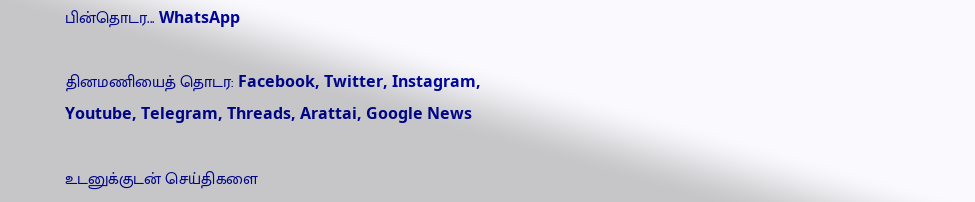பின்தொடர... WhatsApp

தினமணியைத் தொடர: Facebook, Twitter, Instagram, Youtube, Telegram, Threads, Arattai, Google News

உடனுக்குடன் செய்திகளை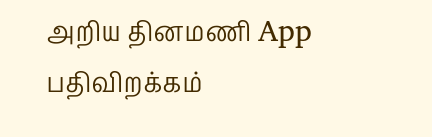அறிய தினமணி App பதிவிறக்கம்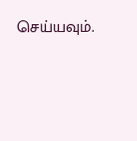செய்யவும்.